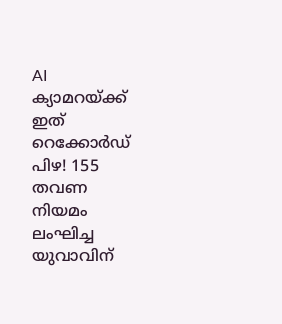AI ക്യാമറയ്ക്ക് ഇത് റെക്കോർഡ് പിഴ! 155 തവണ നിയമം ലംഘിച്ച യുവാവിന്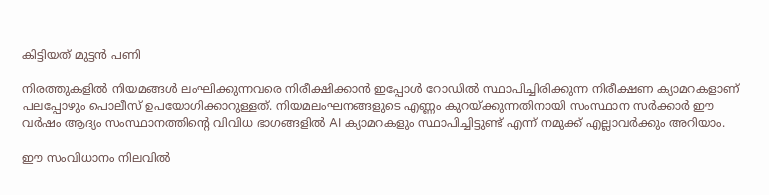കിട്ടിയത് മുട്ടൻ പണി

നിരത്തുകളിൽ നിയമങ്ങൾ ലംഘിക്കുന്നവരെ നിരീക്ഷിക്കാൻ ഇപ്പോൾ റോഡിൽ സ്ഥാപിച്ചിരിക്കുന്ന നിരീക്ഷണ ക്യാമറകളാണ് പലപ്പോഴും പൊലീസ് ഉപയോഗിക്കാറുള്ളത്. നിയമലംഘനങ്ങളുടെ എണ്ണം കുറയ്ക്കുന്നതിനായി സംസ്ഥാന സർക്കാർ ഈ വർഷം ആദ്യം സംസ്ഥാനത്തിന്റെ വിവിധ ഭാഗങ്ങളിൽ AI ക്യാമറകളും സ്ഥാപിച്ചിട്ടുണ്ട് എന്ന് നമുക്ക് എല്ലാവർക്കും അറിയാം.

ഈ സംവിധാനം നിലവിൽ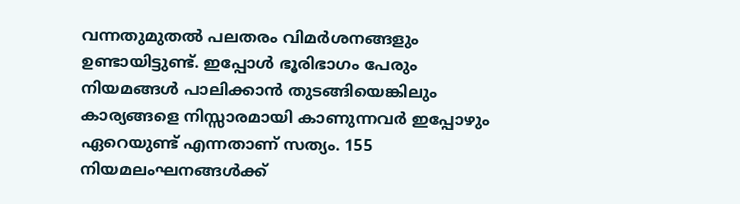വന്നതുമുതൽ പലതരം വിമർശനങ്ങളും ഉണ്ടായിട്ടുണ്ട്. ഇപ്പോൾ ഭൂരിഭാഗം പേരും നിയമങ്ങൾ പാലിക്കാൻ തുടങ്ങിയെങ്കിലും കാര്യങ്ങളെ നിസ്സാരമായി കാണുന്നവർ ഇപ്പോഴും ഏറെയുണ്ട് എന്നതാണ് സത്യം. 155 നിയമലംഘനങ്ങൾക്ക്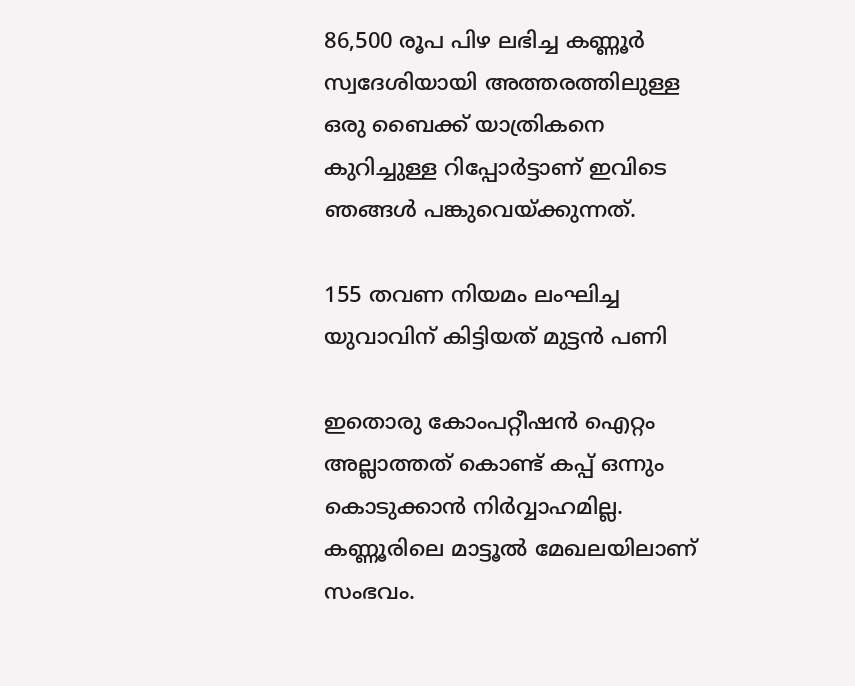86,500 രൂപ പിഴ ലഭിച്ച കണ്ണൂർ സ്വദേശിയായി അത്തരത്തിലുള്ള ഒരു ബൈക്ക് യാത്രികനെ കുറിച്ചുള്ള റിപ്പോർട്ടാണ് ഇവിടെ ഞങ്ങൾ പങ്കുവെയ്ക്കുന്നത്.

155 തവണ നിയമം ലംഘിച്ച യുവാവിന് കിട്ടിയത് മുട്ടൻ പണി

ഇതൊരു കോംപറ്റീഷൻ ഐറ്റം അല്ലാത്തത് കൊണ്ട് കപ്പ് ഒന്നും കൊടുക്കാൻ നിർവ്വാഹമില്ല. കണ്ണൂരിലെ മാട്ടൂൽ മേഖലയിലാണ് സംഭവം.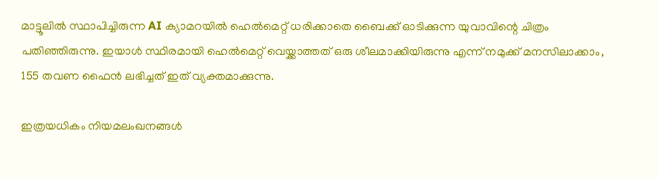മാട്ടൂലിൽ സ്ഥാപിച്ചിരുന്ന AI ക്യാമറയിൽ ഹെൽമെറ്റ് ധരിക്കാതെ ബൈക്ക് ഓടിക്കുന്ന യുവാവിന്റെ ചിത്രം പതിഞ്ഞിരുന്നു. ഇയാൾ സ്ഥിരമായി ഹെൽമെറ്റ് വെയ്ക്കാത്തത് ഒരു ശീലമാക്കിയിരുന്നു എന്ന് നമുക്ക് മനസിലാക്കാം, 155 തവണ ഫൈൻ ലഭിച്ചത് ഇത് വ്യക്തമാക്കുന്നു.

ഇത്രയധികം നിയമലംഖനങ്ങൾ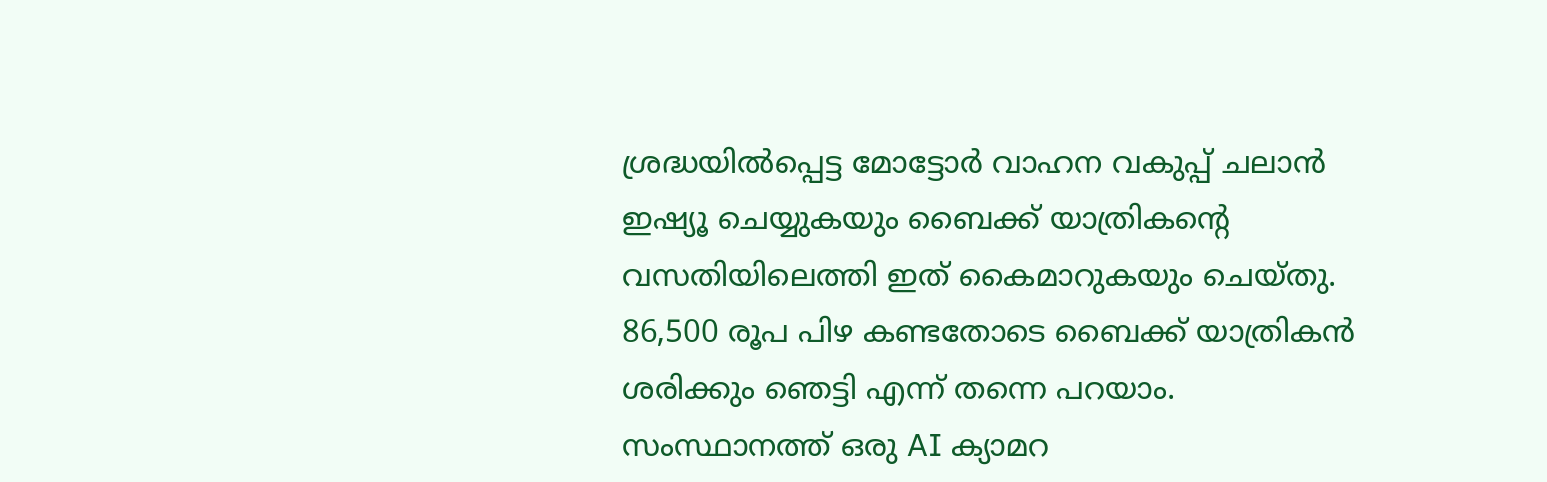ശ്രദ്ധയിൽപ്പെട്ട മോട്ടോർ വാഹന വകുപ്പ് ചലാൻ ഇഷ്യൂ ചെയ്യുകയും ബൈക്ക് യാത്രികന്റെ വസതിയിലെത്തി ഇത് കൈമാറുകയും ചെയ്തു. 86,500 രൂപ പിഴ കണ്ടതോടെ ബൈക്ക് യാത്രികൻ ശരിക്കും ഞെട്ടി എന്ന് തന്നെ പറയാം. സംസ്ഥാനത്ത് ഒരു AI ക്യാമറ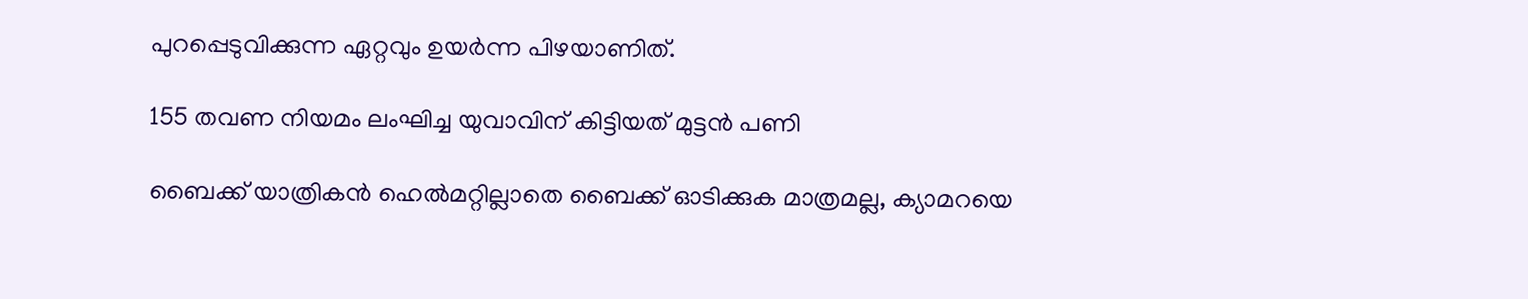പുറപ്പെടുവിക്കുന്ന ഏറ്റവും ഉയർന്ന പിഴയാണിത്.

155 തവണ നിയമം ലംഘിച്ച യുവാവിന് കിട്ടിയത് മുട്ടൻ പണി

ബൈക്ക് യാത്രികൻ ഹെൽമറ്റില്ലാതെ ബൈക്ക് ഓടിക്കുക മാത്രമല്ല, ക്യാമറയെ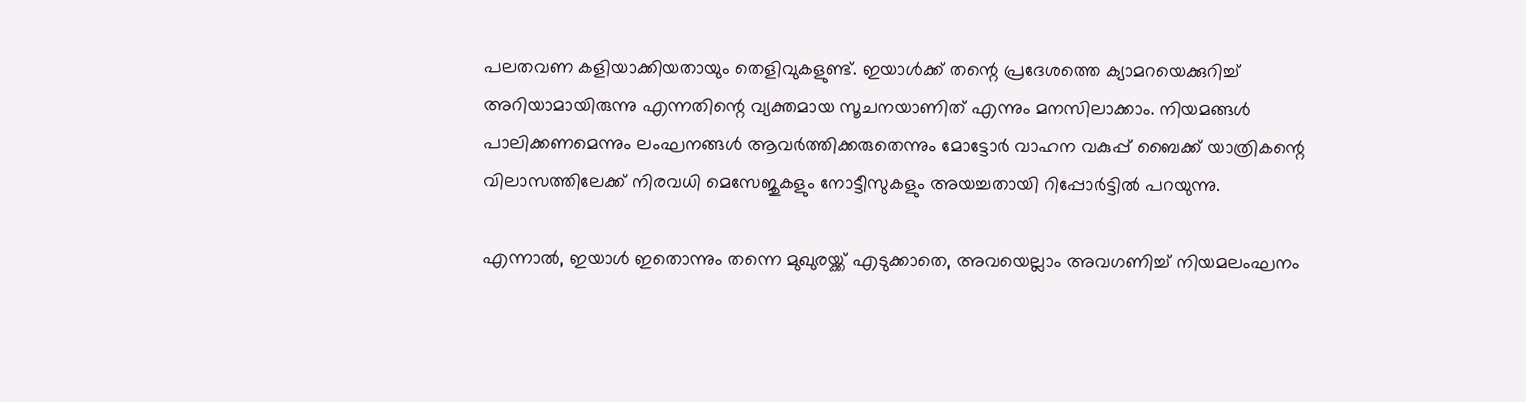പലതവണ കളിയാക്കിയതായും തെളിവുകളുണ്ട്. ഇയാൾക്ക് തന്റെ പ്രദേശത്തെ ക്യാമറയെക്കുറിച്ച് അറിയാമായിരുന്നു എന്നതിന്റെ വ്യക്തമായ സൂചനയാണിത് എന്നും മനസിലാക്കാം. നിയമങ്ങൾ പാലിക്കണമെന്നും ലംഘനങ്ങൾ ആവർത്തിക്കരുതെന്നും മോട്ടോർ വാഹന വകുപ്പ് ബൈക്ക് യാത്രികന്റെ വിലാസത്തിലേക്ക് നിരവധി മെസേജുകളും നോട്ടീസുകളും അയച്ചതായി റിപ്പോർട്ടിൽ പറയുന്നു.

എന്നാൽ, ഇയാൾ ഇതൊന്നും തന്നെ മുഖുരയ്ക്ക് എടുക്കാതെ, അവയെല്ലാം അവഗണിച്ച് നിയമലംഘനം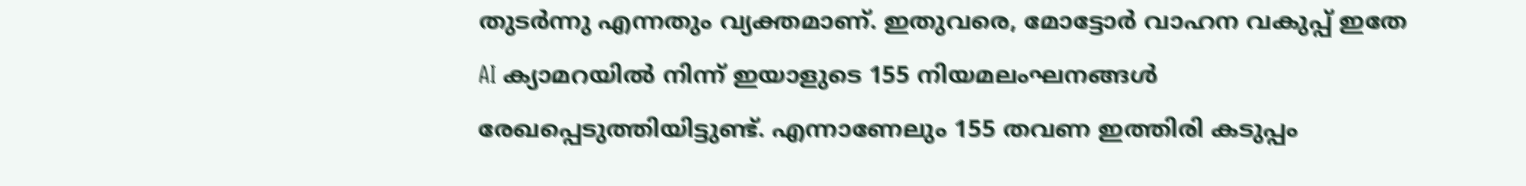തുടർന്നു എന്നതും വ്യക്തമാണ്. ഇതുവരെ, മോട്ടോർ വാഹന വകുപ്പ് ഇതേ AI ക്യാമറയിൽ നിന്ന് ഇയാളുടെ 155 നിയമലംഘനങ്ങൾ രേഖപ്പെടുത്തിയിട്ടുണ്ട്. എന്നാണേലും 155 തവണ ഇത്തിരി കടുപ്പം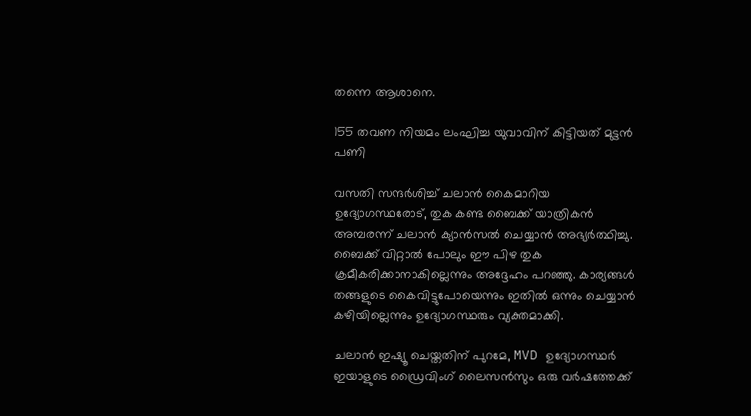തന്നെ ആശാനെ.

155 തവണ നിയമം ലംഘിച്ച യുവാവിന് കിട്ടിയത് മുട്ടൻ പണി

വസതി സന്ദർശിച്ച് ചലാൻ കൈമാറിയ ഉദ്യോഗസ്ഥരോട്, തുക കണ്ട ബൈക്ക് യാത്രികൻ അമ്പരന്ന് ചലാൻ ക്യാൻസൽ ചെയ്യാൻ അഭ്യർത്ഥിച്ചു. ബൈക്ക് വിറ്റാൽ പോലും ഈ പിഴ തുക ക്രമീകരിക്കാനാകില്ലെന്നും അദ്ദേഹം പറഞ്ഞു. കാര്യങ്ങൾ തങ്ങളുടെ കൈവിട്ടുപോയെന്നും ഇതിൽ ഒന്നും ചെയ്യാൻ കഴിയില്ലെന്നും ഉദ്യോഗസ്ഥരും വ്യക്തമാക്കി.

ചലാൻ ഇഷ്യൂ ചെയ്തതിന് പുറമേ, MVD ഉദ്യോഗസ്ഥർ ഇയാളുടെ ഡ്രൈവിംഗ് ലൈസൻസും ഒരു വർഷത്തേക്ക്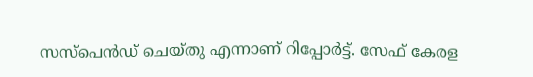സസ്പെൻഡ് ചെയ്തു എന്നാണ് റിപ്പോർട്ട്. സേഫ് കേരള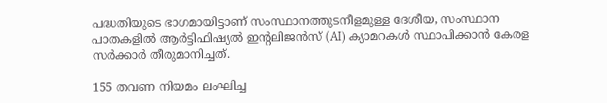പദ്ധതിയുടെ ഭാഗമായിട്ടാണ് സംസ്ഥാനത്തുടനീളമുള്ള ദേശീയ, സംസ്ഥാന പാതകളിൽ ആർട്ടിഫിഷ്യൽ ഇന്റലിജൻസ് (AI) ക്യാമറകൾ സ്ഥാപിക്കാൻ കേരള സർക്കാർ തീരുമാനിച്ചത്.

155 തവണ നിയമം ലംഘിച്ച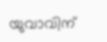യുവാവിന്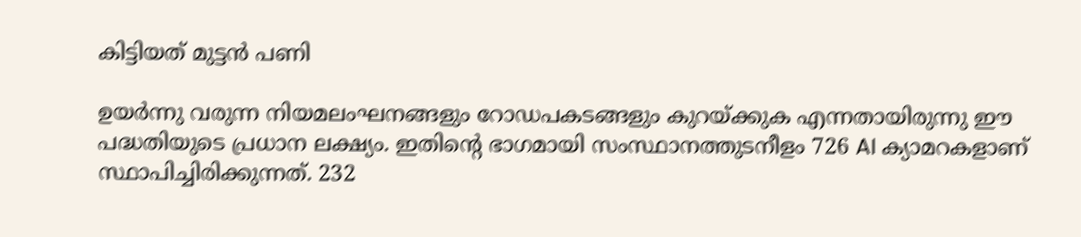കിട്ടിയത് മുട്ടൻ പണി

ഉയർന്നു വരുന്ന നിയമലംഘനങ്ങളും റോഡപകടങ്ങളും കുറയ്ക്കുക എന്നതായിരുന്നു ഈ പദ്ധതിയുടെ പ്രധാന ലക്ഷ്യം. ഇതിന്റെ ഭാഗമായി സംസ്ഥാനത്തുടനീളം 726 AI ക്യാമറകളാണ് സ്ഥാപിച്ചിരിക്കുന്നത്. 232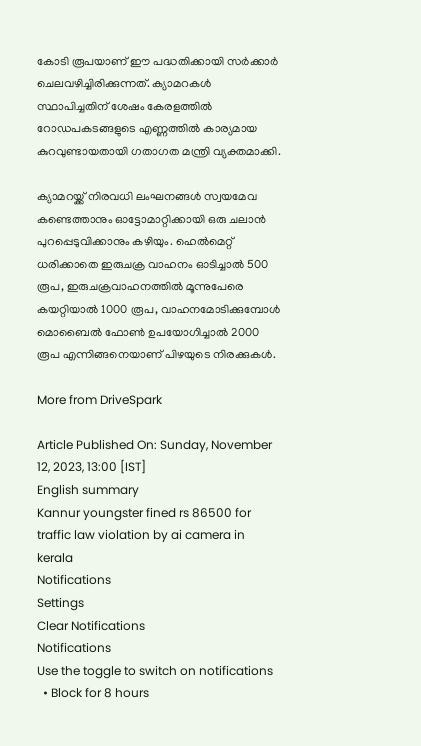കോടി രൂപയാണ് ഈ പദ്ധതിക്കായി സർക്കാർ ചെലവഴിച്ചിരിക്കുന്നത്. ക്യാമറകൾ സ്ഥാപിച്ചതിന് ശേഷം കേരളത്തിൽ റോഡപകടങ്ങളുടെ എണ്ണത്തിൽ കാര്യമായ കുറവുണ്ടായതായി ഗതാഗത മന്ത്രി വ്യക്തമാക്കി.

ക്യാമറയ്ക്ക് നിരവധി ലംഘനങ്ങൾ സ്വയമേവ കണ്ടെത്താനും ഓട്ടോമാറ്റിക്കായി ഒരു ചലാൻ പുറപ്പെടുവിക്കാനും കഴിയും. ഹെൽമെറ്റ് ധരിക്കാതെ ഇരുചക്ര വാഹനം ഓടിച്ചാൽ 500 രൂപ, ഇരുചക്രവാഹനത്തിൽ മൂന്നുപേരെ കയറ്റിയാൽ 1000 രൂപ, വാഹനമോടിക്കുമ്പോൾ മൊബൈൽ ഫോൺ ഉപയോഗിച്ചാൽ 2000 രൂപ എന്നിങ്ങനെയാണ് പിഴയുടെ നിരക്കുകൾ.

More from DriveSpark

Article Published On: Sunday, November 12, 2023, 13:00 [IST]
English summary
Kannur youngster fined rs 86500 for traffic law violation by ai camera in kerala
Notifications
Settings
Clear Notifications
Notifications
Use the toggle to switch on notifications
  • Block for 8 hours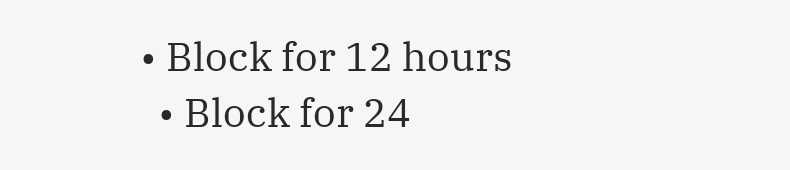• Block for 12 hours
  • Block for 24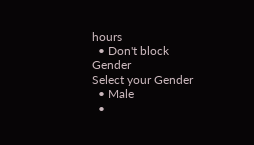hours
  • Don't block
Gender
Select your Gender
  • Male
  •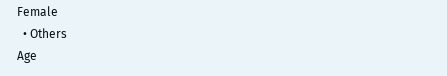Female
  • Others
Age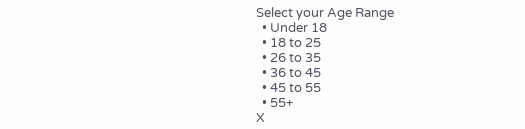Select your Age Range
  • Under 18
  • 18 to 25
  • 26 to 35
  • 36 to 45
  • 45 to 55
  • 55+
X